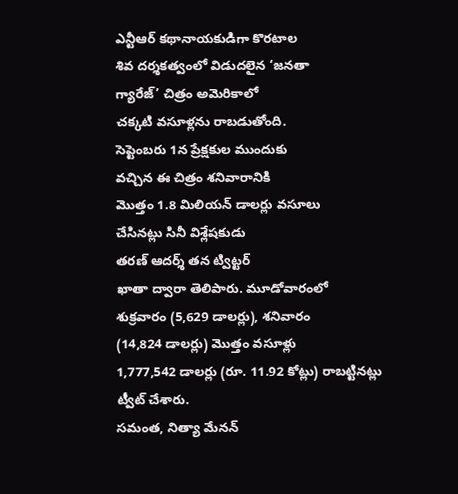ఎన్టీఆర్ కథానాయకుడిగా కొరటాల
శివ దర్శకత్వంలో విడుదలైన ‘జనతా
గ్యారేజ్’ చిత్రం అమెరికాలో
చక్కటి వసూళ్లను రాబడుతోంది.
సెప్టెంబరు 1న ప్రేక్షకుల ముందుకు
వచ్చిన ఈ చిత్రం శనివారానికి
మొత్తం 1.8 మిలియన్ డాలర్లు వసూలు
చేసినట్లు సినీ విశ్లేషకుడు
తరణ్ ఆదర్శ్ తన ట్విట్టర్
ఖాతా ద్వారా తెలిపారు. మూడోవారంలో
శుక్రవారం (5,629 డాలర్లు), శనివారం
(14,824 డాలర్లు) మొత్తం వసూళ్లు
1,777,542 డాలర్లు (రూ. 11.92 కోట్లు) రాబట్టినట్లు
ట్వీట్ చేశారు.
సమంత, నిత్యా మేనన్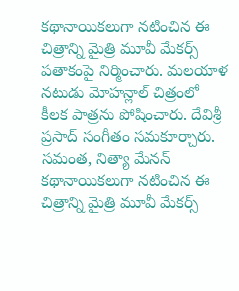కథానాయికలుగా నటించిన ఈ చిత్రాన్ని మైత్రి మూవీ మేకర్స్ పతాకంపై నిర్మించారు. మలయాళ నటుడు మోహన్లాల్ చిత్రంలో కీలక పాత్రను పోషించారు. దేవిశ్రీ ప్రసాద్ సంగీతం సమకూర్చారు.
సమంత, నిత్యా మేనన్ కథానాయికలుగా నటించిన ఈ చిత్రాన్ని మైత్రి మూవీ మేకర్స్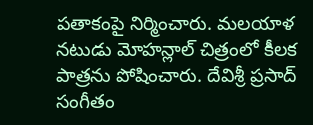పతాకంపై నిర్మించారు. మలయాళ నటుడు మోహన్లాల్ చిత్రంలో కీలక పాత్రను పోషించారు. దేవిశ్రీ ప్రసాద్ సంగీతం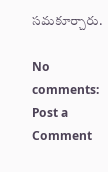సమకూర్చారు.

No comments:
Post a Comment